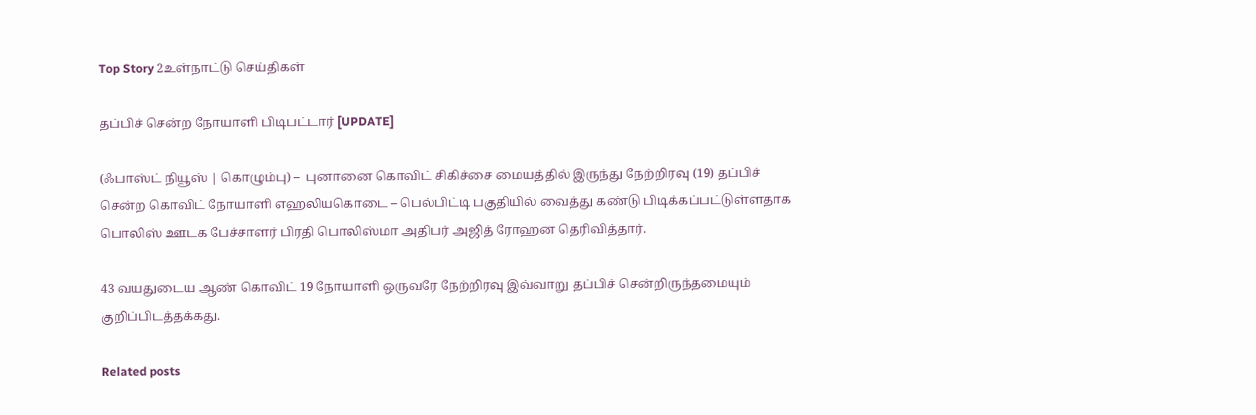Top Story 2உள்நாட்டு செய்திகள்

தப்பிச் சென்ற நோயாளி பிடிபட்டார் [UPDATE]

(ஃபாஸ்ட் நியூஸ் | கொழும்பு) –  புனானை கொவிட் சிகிச்சை மையத்தில் இருந்து நேற்றிரவு (19) தப்பிச் சென்ற கொவிட் நோயாளி எஹலியகொடை – பெல்பிட்டி பகுதியில் வைத்து கண்டு பிடிக்கப்பட்டுள்ளதாக பொலிஸ் ஊடக பேச்சாளர் பிரதி பொலிஸ்மா அதிபர் அஜித் ரோஹன தெரிவித்தார்.

43 வயதுடைய ஆண் கொவிட் 19 நோயாளி ஒருவரே நேற்றிரவு இவ்வாறு தப்பிச் சென்றிருந்தமையும் குறிப்பிடத்தக்கது.

Related posts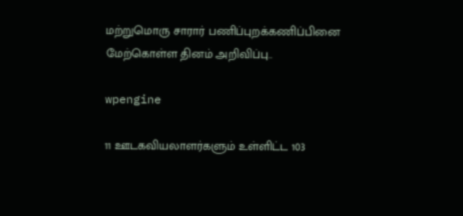மற்றுமொரு சாரார் பணிப்புறக்கணிப்பினை மேற்கொள்ள தினம் அறிவிப்பு..

wpengine

11 ஊடகவியலாளர்களும் உள்ளிட்ட 103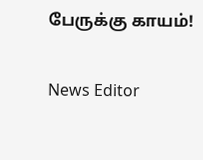பேருக்கு காயம்!

News Editor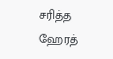சரித்த ஹேரத்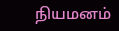நியமனம்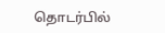தொடர்பில்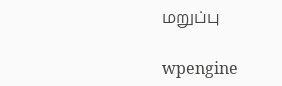மறுப்பு

wpengine